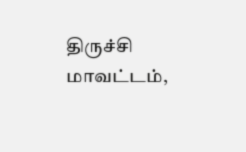திருச்சி மாவட்டம்,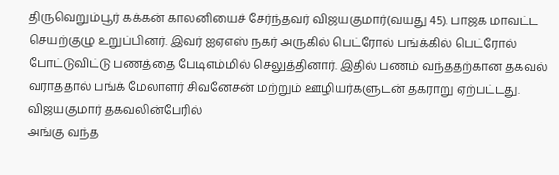திருவெறும்பூர் கக்கன் காலனியைச் சேர்ந்தவர் விஜயகுமார்(வயது 45). பாஜக மாவட்ட செயற்குழு உறுப்பினர். இவர் ஐஏஎஸ் நகர் அருகில் பெட்ரோல் பங்க்கில் பெட்ரோல் போட்டுவிட்டு பணத்தை பேடிஎம்மில் செலுத்தினார். இதில் பணம் வந்ததற்கான தகவல் வராததால் பங்க் மேலாளர் சிவனேசன் மற்றும் ஊழியர்களுடன் தகராறு ஏற்பட்டது. விஜயகுமார் தகவலின்பேரில்
அங்கு வந்த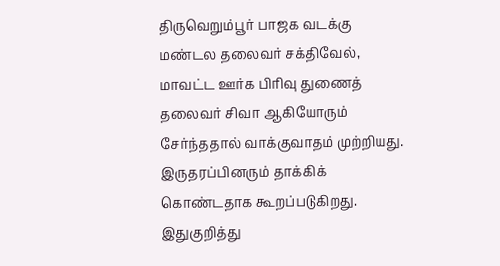திருவெறும்பூர் பாஜக வடக்கு மண்டல தலைவர் சக்திவேல், மாவட்ட ஊர்க பிரிவு துணைத் தலைவர் சிவா ஆகியோரும் சேர்ந்ததால் வாக்குவாதம் முற்றியது. இருதரப்பினரும் தாக்கிக் கொண்டதாக கூறப்படுகிறது. இதுகுறித்து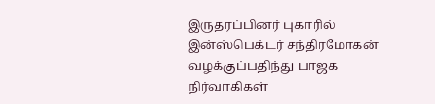இருதரப்பினர் புகாரில் இன்ஸ்பெக்டர் சந்திரமோகன் வழக்குப்பதிந்து பாஜக நிர்வாகிகள்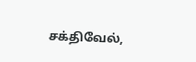சக்திவேல்,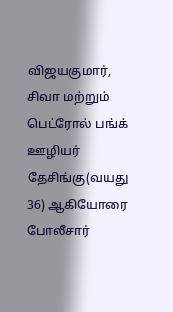விஜயகுமார், சிவா மற்றும் பெட்ரோல் பங்க் ஊழியர் தேசிங்கு(வயது 36) ஆகியோரை போலீசார்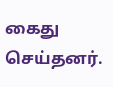கைது செய்தனர்.